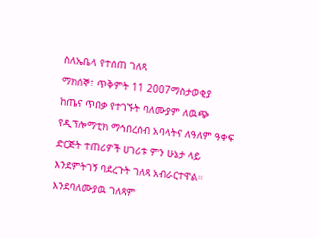ስለኤቤላ የተሰጠ ገለጻ
ማክሰኞ፣ ጥቅምት 11 2007ማስታወቂያ
ከጤና ጥበቃ የተገኙት ባለሙያም ለዉጭ የዲፕሎማቲክ ማኅበረሰብ አባላትና ለዓለም ዓቀፍ ድርጅት ተጠሪዎች ሀገሪቱ ምን ሁኔታ ላይ እንደምትገኝ ባደረጉት ገለጻ አብራርተዋል። እንደባለሙያዉ ገለጻም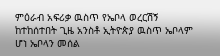ምዕራብ አፍሪቃ ዉስጥ የኤቦላ ወረርሽኝ ከተከሰተበት ጊዜ አንስቶ ኢትዮጵያ ዉስጥ ኤቦላም ሆነ ኤቦላን መሰል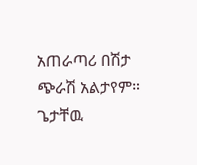አጠራጣሪ በሽታ ጭራሽ አልታየም። ጌታቸዉ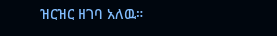ዝርዝር ዘገባ አለዉ።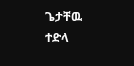ጌታቸዉ ተድላ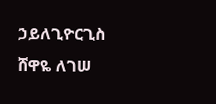ኃይለጊዮርጊስ
ሸዋዬ ለገሠ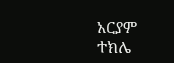አርያም ተክሌ